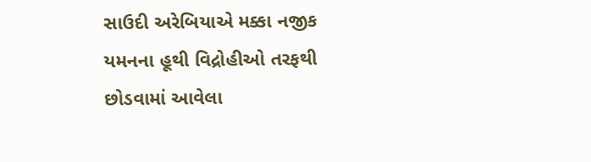સાઉદી અરેબિયાએ મક્કા નજીક યમનના હૂથી વિદ્રોહીઓ તરફથી છોડવામાં આવેલા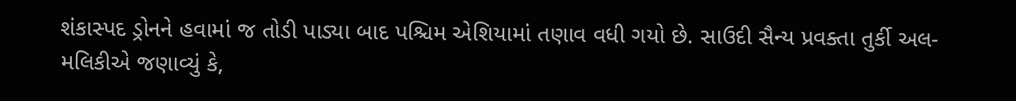શંકાસ્પદ ડ્રોનને હવામાં જ તોડી પાડ્યા બાદ પશ્ચિમ એશિયામાં તણાવ વધી ગયો છે. સાઉદી સૈન્ય પ્રવક્તા તુર્કી અલ-મલિકીએ જણાવ્યું કે,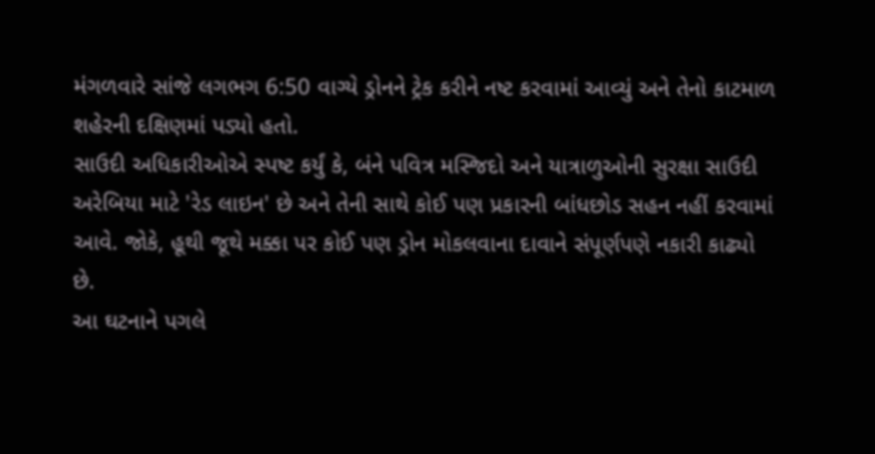મંગળવારે સાંજે લગભગ 6:50 વાગ્યે ડ્રોનને ટ્રેક કરીને નષ્ટ કરવામાં આવ્યું અને તેનો કાટમાળ શહેરની દક્ષિણમાં પડ્યો હતો.
સાઉદી અધિકારીઓએ સ્પષ્ટ કર્યું કે, બંને પવિત્ર મસ્જિદો અને યાત્રાળુઓની સુરક્ષા સાઉદી અરેબિયા માટે 'રેડ લાઇન' છે અને તેની સાથે કોઈ પણ પ્રકારની બાંધછોડ સહન નહીં કરવામાં આવે. જોકે, હૂથી જૂથે મક્કા પર કોઈ પણ ડ્રોન મોકલવાના દાવાને સંપૂર્ણપણે નકારી કાઢ્યો છે.
આ ઘટનાને પગલે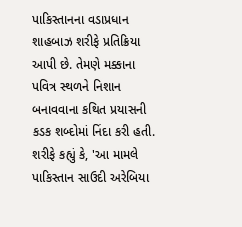પાકિસ્તાનના વડાપ્રધાન શાહબાઝ શરીફે પ્રતિક્રિયા આપી છે. તેમણે મક્કાના પવિત્ર સ્થળને નિશાન બનાવવાના કથિત પ્રયાસની કડક શબ્દોમાં નિંદા કરી હતી. શરીફે કહ્યું કે, 'આ મામલે પાકિસ્તાન સાઉદી અરેબિયા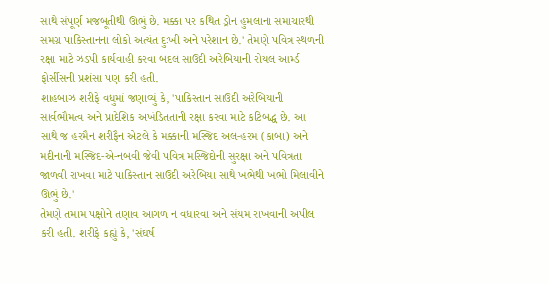સાથે સંપૂર્ણ મજબૂતીથી ઊભું છે. મક્કા પર કથિત ડ્રોન હુમલાના સમાચારથી સમગ્ર પાકિસ્તાનના લોકો અત્યંત દુઃખી અને પરેશાન છે.' તેમણે પવિત્ર સ્થળની રક્ષા માટે ઝડપી કાર્યવાહી કરવા બદલ સાઉદી અરેબિયાની રોયલ આર્મ્ડ ફોર્સીસની પ્રશંસા પણ કરી હતી.
શાહબાઝ શરીફે વધુમાં જણાવ્યું કે, 'પાકિસ્તાન સાઉદી અરેબિયાની સાર્વભૌમત્વ અને પ્રાદેશિક અખંડિતતાની રક્ષા કરવા માટે કટિબદ્ધ છે. આ સાથે જ હરમૈન શરીફૈન એટલે કે મક્કાની મસ્જિદ અલ-હરમ (કાબા) અને મદીનાની મસ્જિદ-એ-નબવી જેવી પવિત્ર મસ્જિદોની સુરક્ષા અને પવિત્રતા જાળવી રાખવા માટે પાકિસ્તાન સાઉદી અરેબિયા સાથે ખભેથી ખભો મિલાવીને ઊભું છે.'
તેમણે તમામ પક્ષોને તણાવ આગળ ન વધારવા અને સંયમ રાખવાની અપીલ કરી હતી. શરીફે કહ્યું કે, 'સંઘર્ષ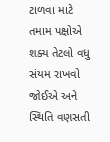ટાળવા માટે તમામ પક્ષોએ શક્ય તેટલો વધુ સંયમ રાખવો જોઈએ અને સ્થિતિ વણસતી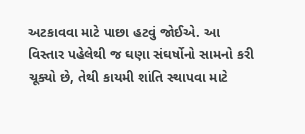અટકાવવા માટે પાછા હટવું જોઈએ. આ વિસ્તાર પહેલેથી જ ઘણા સંઘર્ષોનો સામનો કરી ચૂક્યો છે, તેથી કાયમી શાંતિ સ્થાપવા માટે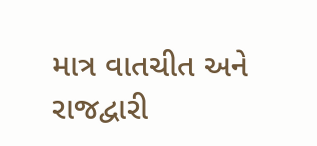માત્ર વાતચીત અને રાજદ્વારી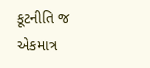કૂટનીતિ જ એકમાત્ર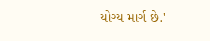યોગ્ય માર્ગ છે.'